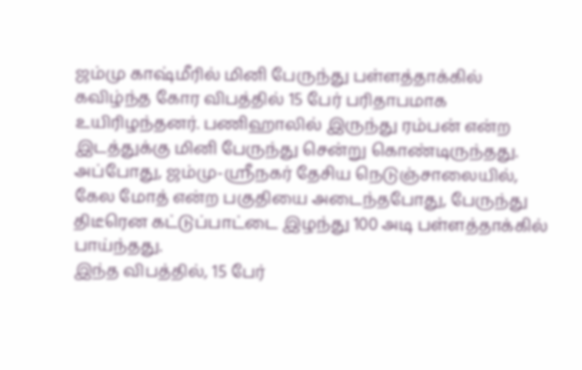ஜம்மு காஷ்மீரில் மினி பேருந்து பள்ளத்தாக்கில் கவிழ்ந்த கோர விபத்தில் 15 பேர் பரிதாபமாக உயிரிழந்தனர். பணிஹாலில் இருந்து ரம்பன் என்ற இடத்துக்கு மினி பேருந்து சென்று கொண்டிருந்தது. அப்போது, ஜம்மு-ஸ்ரீநகர் தேசிய நெடுஞ்சாலையில், கேல மோத் என்ற பகுதியை அடைந்தபோது, பேருந்து திடீரென கட்டுப்பாட்டை இழந்து 100 அடி பள்ளத்தாக்கில் பாய்ந்தது.
இந்த விபத்தில், 15 பேர்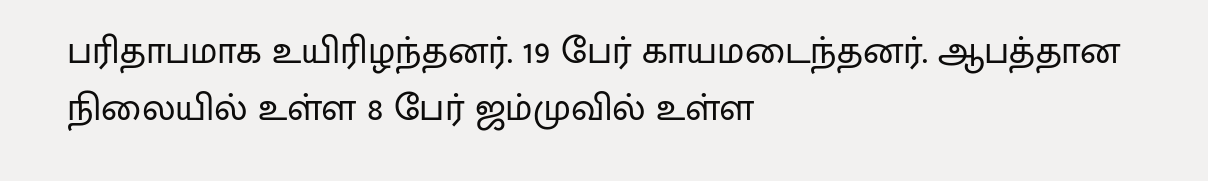பரிதாபமாக உயிரிழந்தனர். 19 பேர் காயமடைந்தனர். ஆபத்தான நிலையில் உள்ள 8 பேர் ஜம்முவில் உள்ள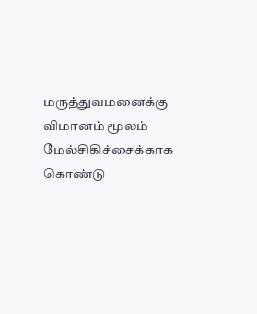மருத்துவமனைக்கு விமானம் மூலம் மேல்சிகிச்சைக்காக கொண்டு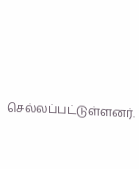செல்லப்பட்டுள்ளனர்.